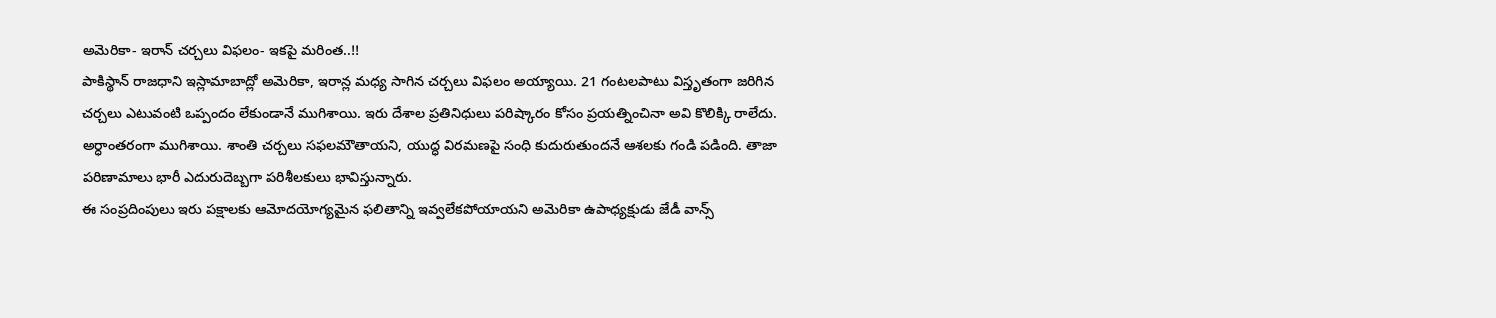అమెరికా- ఇరాన్ చర్చలు విఫలం- ఇకపై మరింత..!!
పాకిస్థాన్ రాజధాని ఇస్లామాబాద్లో అమెరికా, ఇరాన్ల మధ్య సాగిన చర్చలు విఫలం అయ్యాయి. 21 గంటలపాటు విస్తృతంగా జరిగిన చర్చలు ఎటువంటి ఒప్పందం లేకుండానే ముగిశాయి. ఇరు దేశాల ప్రతినిధులు పరిష్కారం కోసం ప్రయత్నించినా అవి కొలిక్కి రాలేదు. అర్ధాంతరంగా ముగిశాయి. శాంతి చర్చలు సఫలమౌతాయని, యుద్ధ విరమణపై సంధి కుదురుతుందనే ఆశలకు గండి పడింది. తాజా పరిణామాలు భారీ ఎదురుదెబ్బగా పరిశీలకులు భావిస్తున్నారు.
ఈ సంప్రదింపులు ఇరు పక్షాలకు ఆమోదయోగ్యమైన ఫలితాన్ని ఇవ్వలేకపోయాయని అమెరికా ఉపాధ్యక్షుడు జేడీ వాన్స్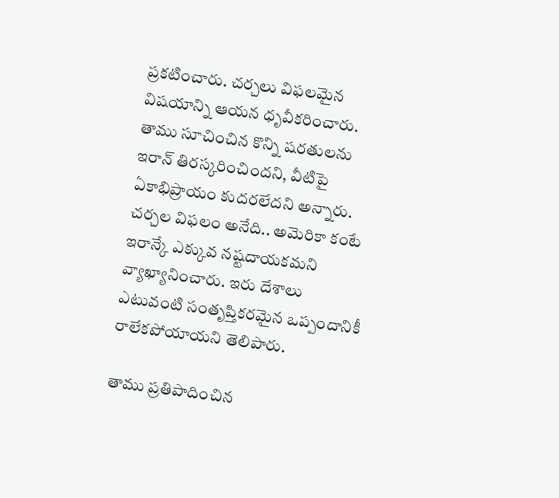ప్రకటించారు. చర్చలు విఫలమైన విషయాన్ని ఆయన ధృవీకరించారు. తాము సూచించిన కొన్ని షరతులను ఇరాన్ తిరస్కరించిందని, వీటిపై ఏకాభిప్రాయం కుదరలేదని అన్నారు. చర్చల విఫలం అనేది.. అమెరికా కంటే ఇరాన్కే ఎక్కువ నష్టదాయకమని వ్యాఖ్యానించారు. ఇరు దేశాలు ఎటువంటి సంతృప్తికరమైన ఒప్పందానికీ రాలేకపోయాయని తెలిపారు.

తాము ప్రతిపాదించిన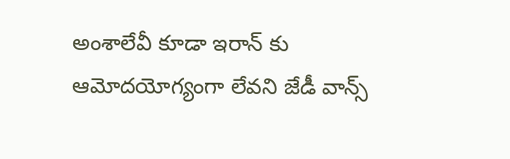అంశాలేవీ కూడా ఇరాన్ కు ఆమోదయోగ్యంగా లేవని జేడీ వాన్స్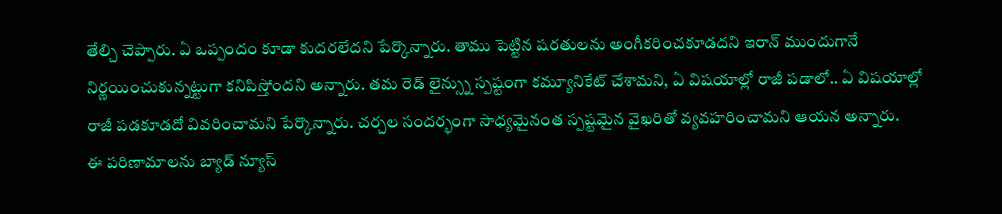తేల్చి చెప్పారు. ఏ ఒప్పందం కూడా కుదరలేదని పేర్కొన్నారు. తాము పెట్టిన షరతులను అంగీకరించకూడదని ఇరాన్ ముందుగానే నిర్ణయించుకున్నట్టుగా కనిపిస్తోందని అన్నారు. తమ రెడ్ లైన్స్ను స్పష్టంగా కమ్యూనికేట్ చేశామని, ఏ విషయాల్లో రాజీ పడాలో.. ఏ విషయాల్లో రాజీ పడకూడదో వివరించామని పేర్కొన్నారు. చర్చల సందర్భంగా సాధ్యమైనంత స్పష్టమైన వైఖరితో వ్యవహరించామని ఆయన అన్నారు.
ఈ పరిణామాలను బ్యాడ్ న్యూస్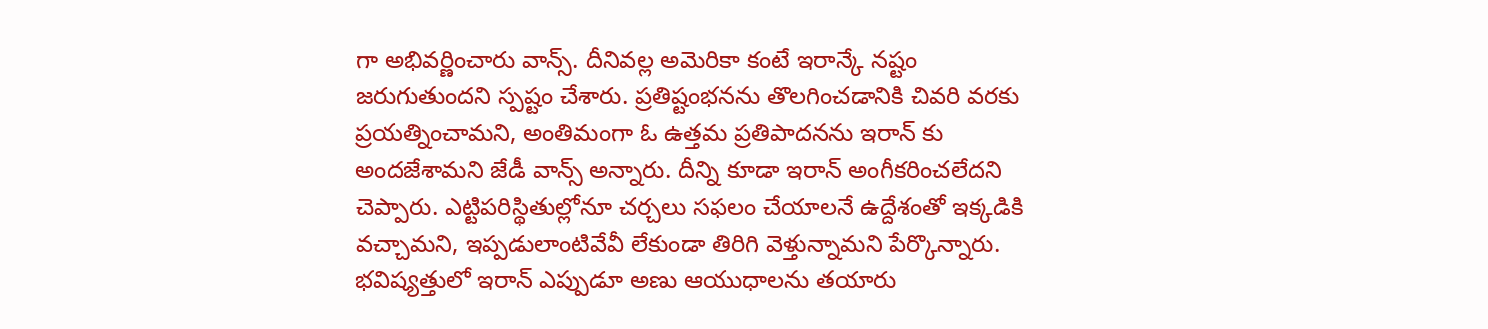గా అభివర్ణించారు వాన్స్. దీనివల్ల అమెరికా కంటే ఇరాన్కే నష్టం జరుగుతుందని స్పష్టం చేశారు. ప్రతిష్టంభనను తొలగించడానికి చివరి వరకు ప్రయత్నించామని, అంతిమంగా ఓ ఉత్తమ ప్రతిపాదనను ఇరాన్ కు అందజేశామని జేడీ వాన్స్ అన్నారు. దీన్ని కూడా ఇరాన్ అంగీకరించలేదని చెప్పారు. ఎట్టిపరిస్థితుల్లోనూ చర్చలు సఫలం చేయాలనే ఉద్దేశంతో ఇక్కడికి వచ్చామని, ఇప్పడులాంటివేవీ లేకుండా తిరిగి వెళ్తున్నామని పేర్కొన్నారు.
భవిష్యత్తులో ఇరాన్ ఎప్పుడూ అణు ఆయుధాలను తయారు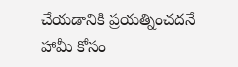చేయడానికి ప్రయత్నించదనే హామీ కోసం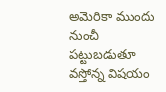అమెరికా ముందు నుంచీ పట్టుబడుతూ వస్తోన్న విషయం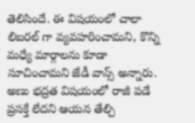తెలిసిందే. ఈ విషయంలో చాలా లిబరల్ గా వ్యవహరించామని, కొన్ని మధ్యే మార్గాలను కూడా సూచించామని జేడీ వాన్స్ అన్నారు. అణు భద్రత విషయంలో రాజీ పడే ప్రసక్తే లేదని ఆయన తేల్చి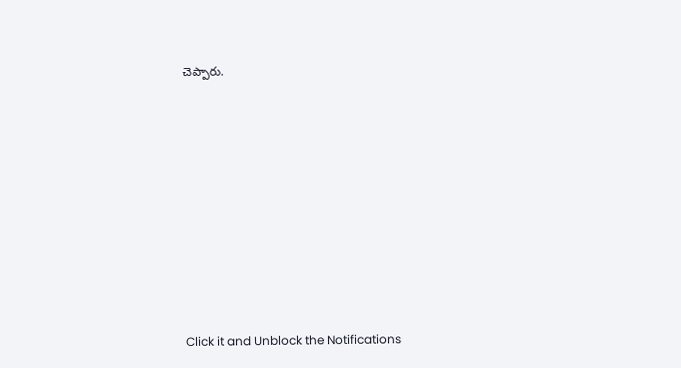చెప్పారు.












Click it and Unblock the Notifications